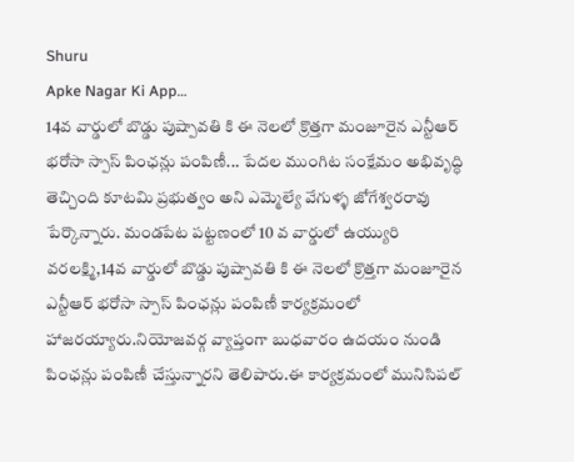Shuru
Apke Nagar Ki App…
14వ వార్డులో బొడ్డు పుష్పావతి కి ఈ నెలలో క్రొత్తగా మంజూరైన ఎన్టీఆర్ భరోసా స్పాస్ పింఛన్లు పంపిణీ... పేదల ముంగిట సంక్షేమం అభివృద్ధి తెచ్చింది కూటమి ప్రభుత్వం అని ఎమ్మెల్యే వేగుళ్ళ జోగేశ్వరరావు పేర్కొన్నారు. మండపేట పట్టణంలో 10 వ వార్డులో ఉయ్యురి వరలక్ష్మి,14వ వార్డులో బొడ్డు పుష్పావతి కి ఈ నెలలో క్రొత్తగా మంజూరైన ఎన్టీఆర్ భరోసా స్పాస్ పింఛన్లు పంపిణీ కార్యక్రమంలో హాజరయ్యారు.నియోజవర్గ వ్యాప్తంగా బుధవారం ఉదయం నుండి పింఛన్లు పంపిణీ చేస్తున్నారని తెలిపారు.ఈ కార్యక్రమంలో మునిసిపల్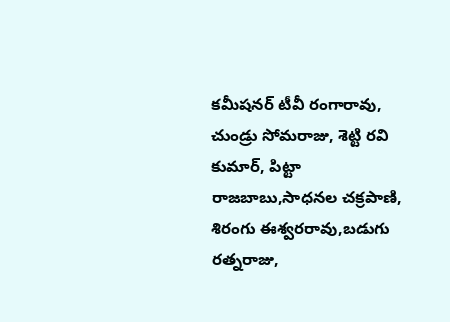కమీషనర్ టీవీ రంగారావు, చుండ్రు సోమరాజు, శెట్టి రవి కుమార్, పిట్టా రాజబాబు,సాధనల చక్రపాణి, శిరంగు ఈశ్వరరావు,బడుగు రత్నరాజు,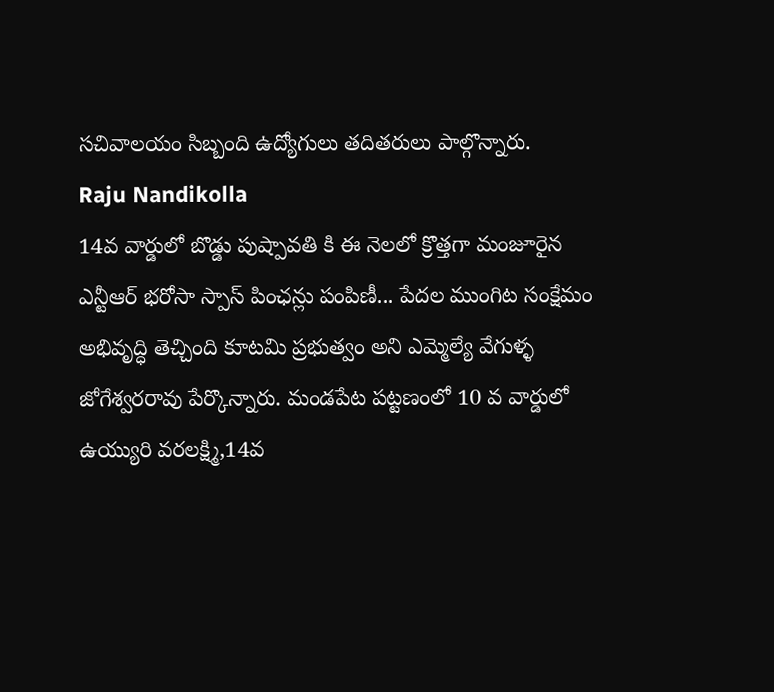సచివాలయం సిబ్బంది ఉద్యోగులు తదితరులు పాల్గొన్నారు.
Raju Nandikolla
14వ వార్డులో బొడ్డు పుష్పావతి కి ఈ నెలలో క్రొత్తగా మంజూరైన ఎన్టీఆర్ భరోసా స్పాస్ పింఛన్లు పంపిణీ... పేదల ముంగిట సంక్షేమం అభివృద్ధి తెచ్చింది కూటమి ప్రభుత్వం అని ఎమ్మెల్యే వేగుళ్ళ జోగేశ్వరరావు పేర్కొన్నారు. మండపేట పట్టణంలో 10 వ వార్డులో ఉయ్యురి వరలక్ష్మి,14వ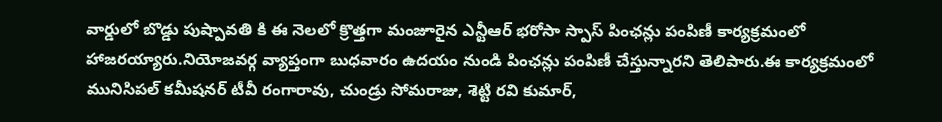వార్డులో బొడ్డు పుష్పావతి కి ఈ నెలలో క్రొత్తగా మంజూరైన ఎన్టీఆర్ భరోసా స్పాస్ పింఛన్లు పంపిణీ కార్యక్రమంలో హాజరయ్యారు.నియోజవర్గ వ్యాప్తంగా బుధవారం ఉదయం నుండి పింఛన్లు పంపిణీ చేస్తున్నారని తెలిపారు.ఈ కార్యక్రమంలో మునిసిపల్ కమీషనర్ టీవీ రంగారావు, చుండ్రు సోమరాజు, శెట్టి రవి కుమార్,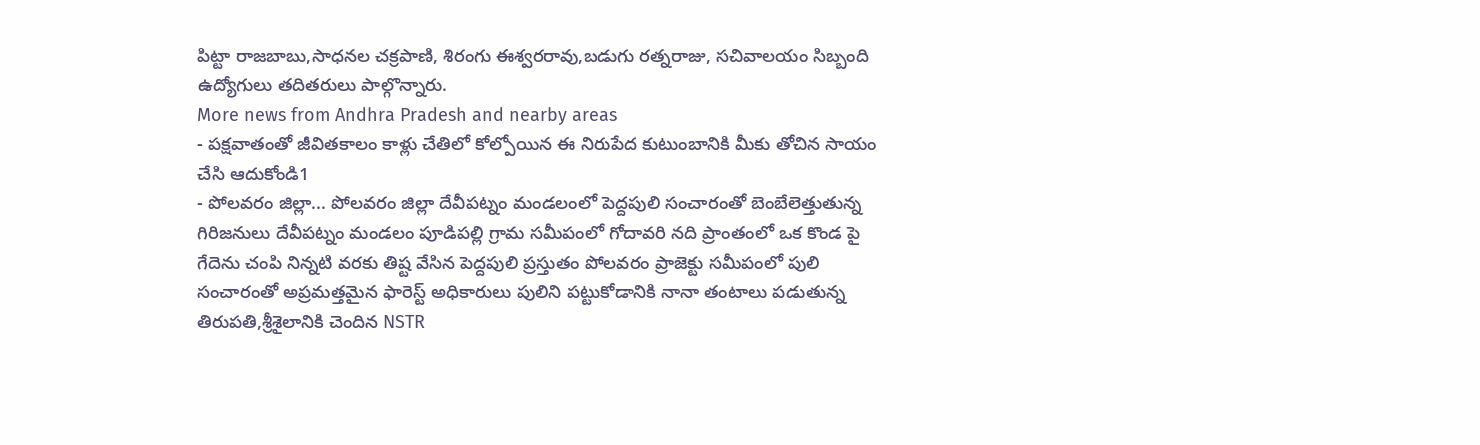పిట్టా రాజబాబు,సాధనల చక్రపాణి, శిరంగు ఈశ్వరరావు,బడుగు రత్నరాజు, సచివాలయం సిబ్బంది ఉద్యోగులు తదితరులు పాల్గొన్నారు.
More news from Andhra Pradesh and nearby areas
- పక్షవాతంతో జీవితకాలం కాళ్లు చేతిలో కోల్పోయిన ఈ నిరుపేద కుటుంబానికి మీకు తోచిన సాయం చేసి ఆదుకోండి1
- పోలవరం జిల్లా... పోలవరం జిల్లా దేవీపట్నం మండలంలో పెద్దపులి సంచారంతో బెంబేలెత్తుతున్న గిరిజనులు దేవీపట్నం మండలం పూడిపల్లి గ్రామ సమీపంలో గోదావరి నది ప్రాంతంలో ఒక కొండ పై గేదెను చంపి నిన్నటి వరకు తిష్ట వేసిన పెద్దపులి ప్రస్తుతం పోలవరం ప్రాజెక్టు సమీపంలో పులి సంచారంతో అప్రమత్తమైన ఫారెస్ట్ అధికారులు పులిని పట్టుకోడానికి నానా తంటాలు పడుతున్న తిరుపతి,శ్రీశైలానికి చెందిన NSTR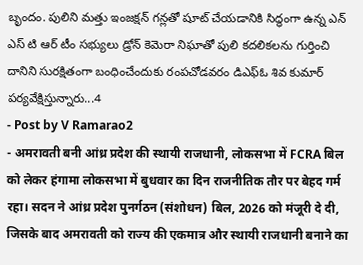బృందం. పులిని మత్తు ఇంజక్షన్ గన్లతో షూట్ చేయడానికి సిద్ధంగా ఉన్న ఎన్ ఎస్ టి ఆర్ టీం సభ్యులు డ్రోన్ కెమెరా నిఘాతో పులి కదలికలను గుర్తించి దానిని సురక్షితంగా బంధించేందుకు రంపచోడవరం డిఎఫ్ఓ శివ కుమార్ పర్యవేక్షిస్తున్నారు...4
- Post by V Ramarao2
- अमरावती बनी आंध्र प्रदेश की स्थायी राजधानी, लोकसभा में FCRA बिल को लेकर हंगामा लोकसभा में बुधवार का दिन राजनीतिक तौर पर बेहद गर्म रहा। सदन ने आंध्र प्रदेश पुनर्गठन (संशोधन) बिल, 2026 को मंजूरी दे दी, जिसके बाद अमरावती को राज्य की एकमात्र और स्थायी राजधानी बनाने का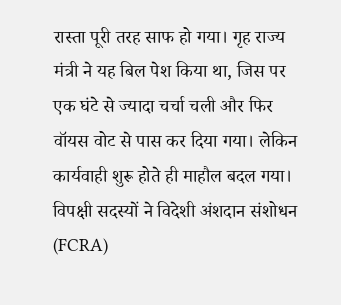रास्ता पूरी तरह साफ हो गया। गृह राज्य मंत्री ने यह बिल पेश किया था, जिस पर एक घंटे से ज्यादा चर्चा चली और फिर वॉयस वोट से पास कर दिया गया। लेकिन कार्यवाही शुरू होते ही माहौल बदल गया। विपक्षी सदस्यों ने विदेशी अंशदान संशोधन (FCRA)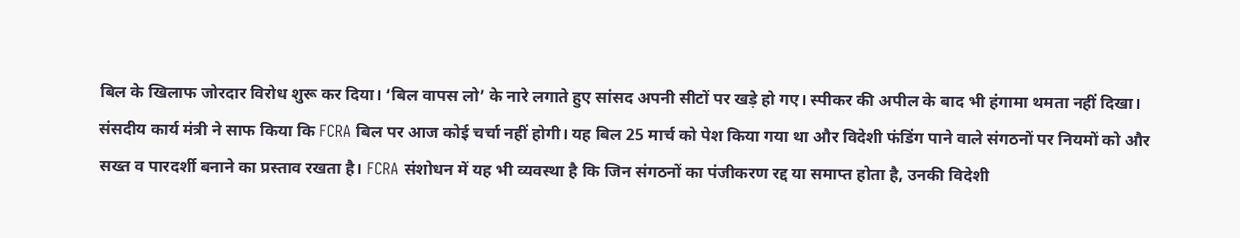बिल के खिलाफ जोरदार विरोध शुरू कर दिया। ‘बिल वापस लो’ के नारे लगाते हुए सांसद अपनी सीटों पर खड़े हो गए। स्पीकर की अपील के बाद भी हंगामा थमता नहीं दिखा। संसदीय कार्य मंत्री ने साफ किया कि FCRA बिल पर आज कोई चर्चा नहीं होगी। यह बिल 25 मार्च को पेश किया गया था और विदेशी फंडिंग पाने वाले संगठनों पर नियमों को और सख्त व पारदर्शी बनाने का प्रस्ताव रखता है। FCRA संशोधन में यह भी व्यवस्था है कि जिन संगठनों का पंजीकरण रद्द या समाप्त होता है, उनकी विदेशी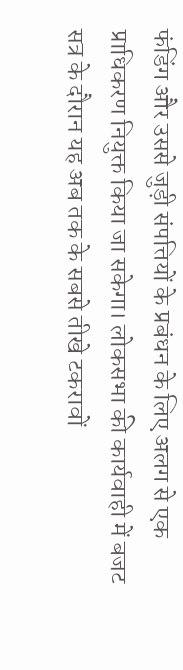फंडिंग और उससे जुड़ी संपत्तियों के प्रबंधन के लिए अलग से एक प्राधिकरण नियुक्त किया जा सकेगा। लोकसभा की कार्यवाही में बजट सत्र के दौरान यह अब तक के सबसे तीखे टकरावों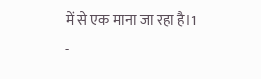में से एक माना जा रहा है।1
-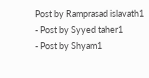Post by Ramprasad islavath1
- Post by Syyed taher1
- Post by Shyam1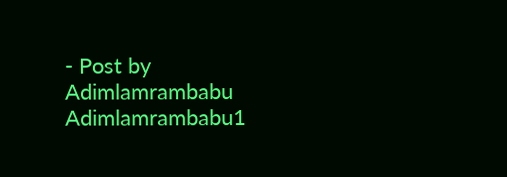- Post by Adimlamrambabu Adimlamrambabu1